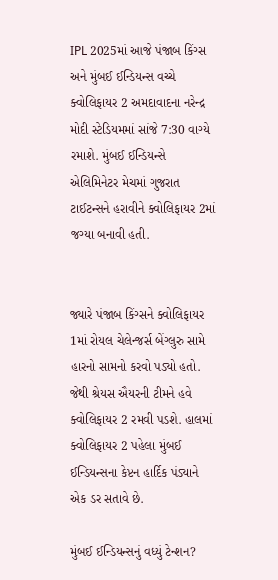IPL 2025માં આજે પંજાબ કિંગ્સ અને મુંબઈ ઈન્ડિયન્સ વચ્ચે ક્વોલિફાયર 2 અમદાવાદના નરેન્દ્ર મોદી સ્ટેડિયમમાં સાંજે 7:30 વાગ્યે રમાશે. મુંબઈ ઈન્ડિયન્સે એલિમિનેટર મેચમાં ગુજરાત ટાઈટન્સને હરાવીને ક્વોલિફાયર 2માં જગ્યા બનાવી હતી.


જ્યારે પંજાબ કિંગ્સને ક્વોલિફાયર 1માં રોયલ ચેલેન્જર્સ બેંગ્લુરુ સામે હારનો સામનો કરવો પડ્યો હતો. જેથી શ્રેયસ ઐયરની ટીમને હવે ક્વોલિફાયર 2 રમવી પડશે. હાલમાં ક્વોલિફાયર 2 પહેલા મુંબઈ ઈન્ડિયન્સના કેપ્ટન હાર્દિક પંડ્યાને એક ડર સતાવે છે.

મુંબઈ ઈન્ડિયન્સનું વધ્યું ટેન્શન?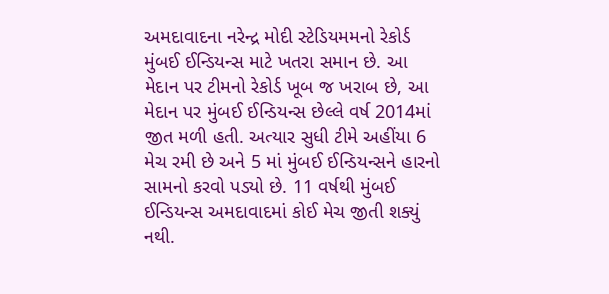અમદાવાદના નરેન્દ્ર મોદી સ્ટેડિયમમનો રેકોર્ડ મુંબઈ ઈન્ડિયન્સ માટે ખતરા સમાન છે. આ મેદાન પર ટીમનો રેકોર્ડ ખૂબ જ ખરાબ છે, આ મેદાન પર મુંબઈ ઈન્ડિયન્સ છેલ્લે વર્ષ 2014માં જીત મળી હતી. અત્યાર સુધી ટીમે અહીંયા 6 મેચ રમી છે અને 5 માં મુંબઈ ઈન્ડિયન્સને હારનો સામનો કરવો પડ્યો છે. 11 વર્ષથી મુંબઈ ઈન્ડિયન્સ અમદાવાદમાં કોઈ મેચ જીતી શક્યું નથી.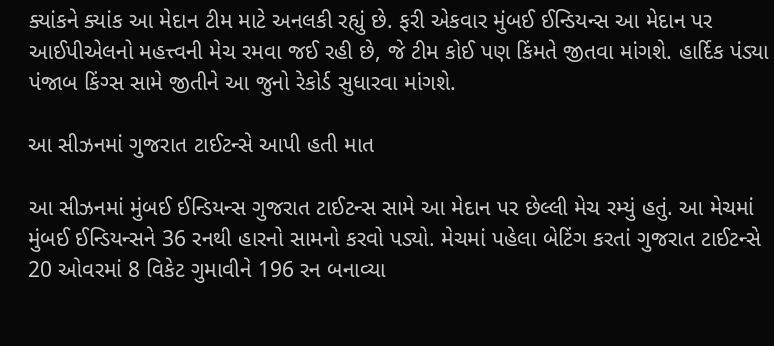ક્યાંકને ક્યાંક આ મેદાન ટીમ માટે અનલકી રહ્યું છે. ફરી એકવાર મુંબઈ ઈન્ડિયન્સ આ મેદાન પર આઈપીએલનો મહત્ત્વની મેચ રમવા જઈ રહી છે, જે ટીમ કોઈ પણ કિંમતે જીતવા માંગશે. હાર્દિક પંડ્યા પંજાબ કિંગ્સ સામે જીતીને આ જુનો રેકોર્ડ સુધારવા માંગશે.

આ સીઝનમાં ગુજરાત ટાઈટન્સે આપી હતી માત

આ સીઝનમાં મુંબઈ ઈન્ડિયન્સ ગુજરાત ટાઈટન્સ સામે આ મેદાન પર છેલ્લી મેચ રમ્યું હતું. આ મેચમાં મુંબઈ ઈન્ડિયન્સને 36 રનથી હારનો સામનો કરવો પડ્યો. મેચમાં પહેલા બેટિંગ કરતાં ગુજરાત ટાઈટન્સે 20 ઓવરમાં 8 વિકેટ ગુમાવીને 196 રન બનાવ્યા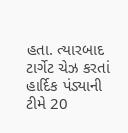હતા. ત્યારબાદ ટાર્ગેટ ચેઝ કરતાં હાર્દિક પંડ્યાની ટીમે 20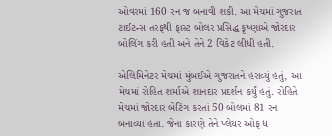ઓવરમાં 160 રન જ બનાવી શકી. આ મેચમાં ગુજરાત ટાઈટન્સ તરફથી ફાસ્ટ બોલર પ્રસિદ્ધ કૃષ્ણાએ જોરદાર બોલિંગ કરી હતી અને તેને 2 વિકેટ લીધી હતી.

એલિમિનેટર મેચમાં મુંબઈએ ગુજરાતને હરાવ્યું હતું, આ મેચમાં રોહિત શર્માએ શાનદાર પ્રદર્શન કર્યું હતું. રોહિતે મેચમાં જોરદાર બેટિંગ કરતાં 50 બોલમાં 81 રન બનાવ્યા હતા. જેના કારણે તેને પ્લેયર ઓફ ધ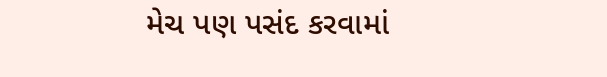મેચ પણ પસંદ કરવામાં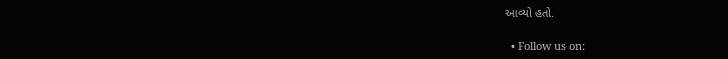આવ્યો હતો.

  • Follow us on: